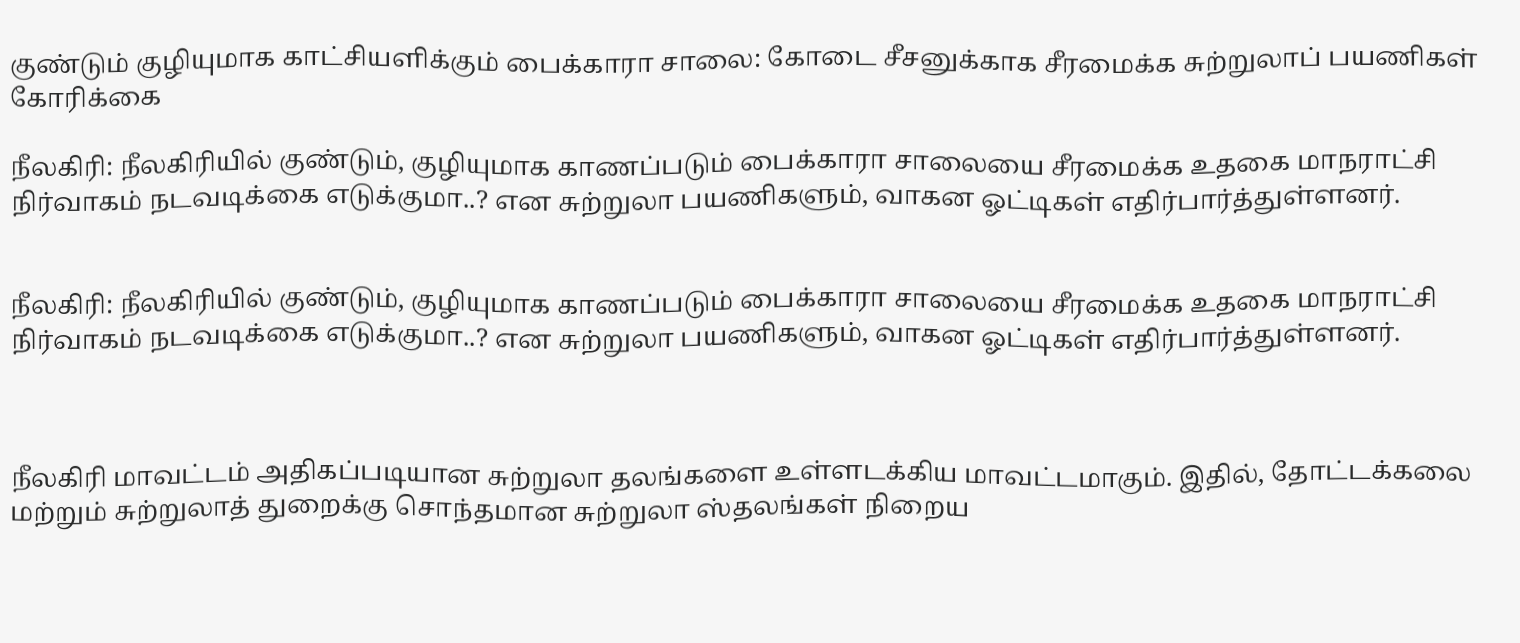குண்டும் குழியுமாக காட்சியளிக்கும் பைக்காரா சாலை: கோடை சீசனுக்காக சீரமைக்க சுற்றுலாப் பயணிகள் கோரிக்கை

நீலகிரி: நீலகிரியில் குண்டும், குழியுமாக காணப்படும் பைக்காரா சாலையை சீரமைக்க உதகை மாநராட்சி நிர்வாகம் நடவடிக்கை எடுக்குமா..? என சுற்றுலா பயணிகளும், வாகன ஓட்டிகள் எதிர்பார்த்துள்ளனர்.


நீலகிரி: நீலகிரியில் குண்டும், குழியுமாக காணப்படும் பைக்காரா சாலையை சீரமைக்க உதகை மாநராட்சி நிர்வாகம் நடவடிக்கை எடுக்குமா..? என சுற்றுலா பயணிகளும், வாகன ஓட்டிகள் எதிர்பார்த்துள்ளனர்.



நீலகிரி மாவட்டம் அதிகப்படியான சுற்றுலா தலங்களை உள்ளடக்கிய மாவட்டமாகும். இதில், தோட்டக்கலை மற்றும் சுற்றுலாத் துறைக்கு சொந்தமான சுற்றுலா ஸ்தலங்கள் நிறைய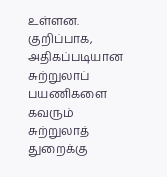உள்ளன. குறிப்பாக, அதிகப்படியான சுற்றுலாப் பயணிகளை கவரும் சுற்றுலாத் துறைக்கு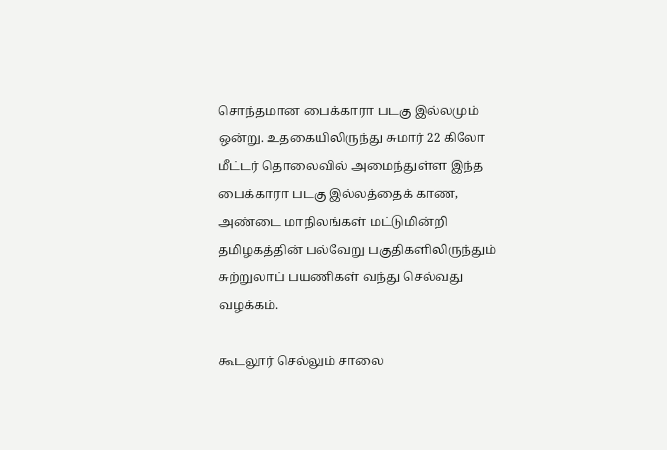சொந்தமான பைக்காரா படகு இல்லமும் ஒன்று. உதகையிலிருந்து சுமார் 22 கிலோ மீட்டர் தொலைவில் அமைந்துள்ள இந்த பைக்காரா படகு இல்லத்தைக் காண, அண்டை மாநிலங்கள் மட்டுமின்றி தமிழகத்தின் பல்வேறு பகுதிகளிலிருந்தும் சுற்றுலாப் பயணிகள் வந்து செல்வது வழக்கம்.

கூடலூர் செல்லும் சாலை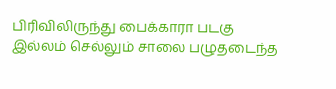பிரிவிலிருந்து பைக்காரா படகு இல்லம் செல்லும் சாலை பழுதடைந்த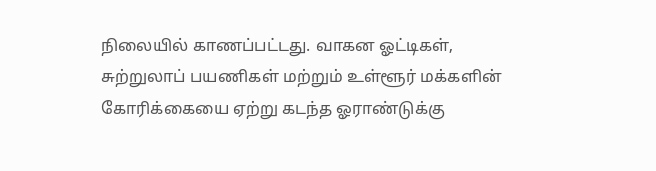நிலையில் காணப்பட்டது. வாகன ஓட்டிகள், சுற்றுலாப் பயணிகள் மற்றும் உள்ளூர் மக்களின் கோரிக்கையை ஏற்று கடந்த ஓராண்டுக்கு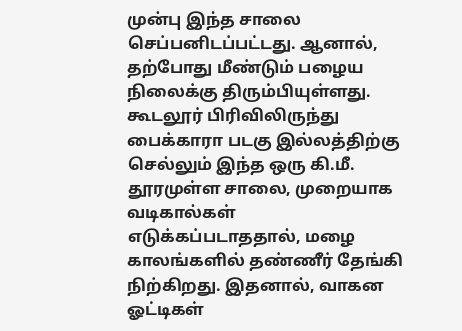முன்பு இந்த சாலை செப்பனிடப்பட்டது. ஆனால், தற்போது மீண்டும் பழைய நிலைக்கு திரும்பியுள்ளது. கூடலூர் பிரிவிலிருந்து பைக்காரா படகு இல்லத்திற்கு செல்லும் இந்த ஒரு கி.மீ. தூரமுள்ள சாலை, முறையாக வடிகால்கள் எடுக்கப்படாததால், மழை காலங்களில் தண்ணீர் தேங்கி நிற்கிறது. இதனால், வாகன ஓட்டிகள்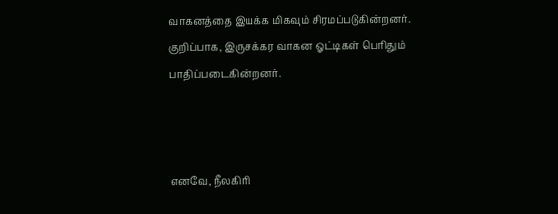வாகனத்தை இயக்க மிகவும் சிரமப்படுகின்றனர். குறிப்பாக, இருசக்கர வாகன ஓட்டிகள் பெரிதும் பாதிப்படைகின்றனர்.



எனவே, நீலகிரி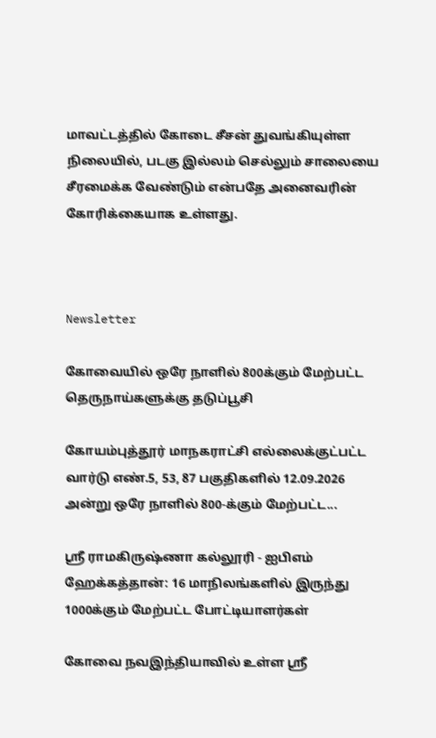மாவட்டத்தில் கோடை சீசன் துவங்கியுள்ள நிலையில், படகு இல்லம் செல்லும் சாலையை சீரமைக்க வேண்டும் என்பதே அனைவரின் கோரிக்கையாக உள்ளது.



Newsletter

கோவையில் ஒரே நாளில் 800க்கும் மேற்பட்ட தெருநாய்களுக்கு தடுப்பூசி

கோயம்புத்தூர் மாநகராட்சி எல்லைக்குட்பட்ட வார்டு எண்.5, 53, 87 பகுதிகளில் 12.09.2026 அன்று ஒரே நாளில் 800-க்கும் மேற்பட்ட...

ஸ்ரீ ராமகிருஷ்ணா கல்லூரி - ஐபிஎம் ஹேக்கத்தான்: 16 மாநிலங்களில் இருந்து 1000க்கும் மேற்பட்ட போட்டியாளர்கள்

கோவை நவஇந்தியாவில் உள்ள ஸ்ரீ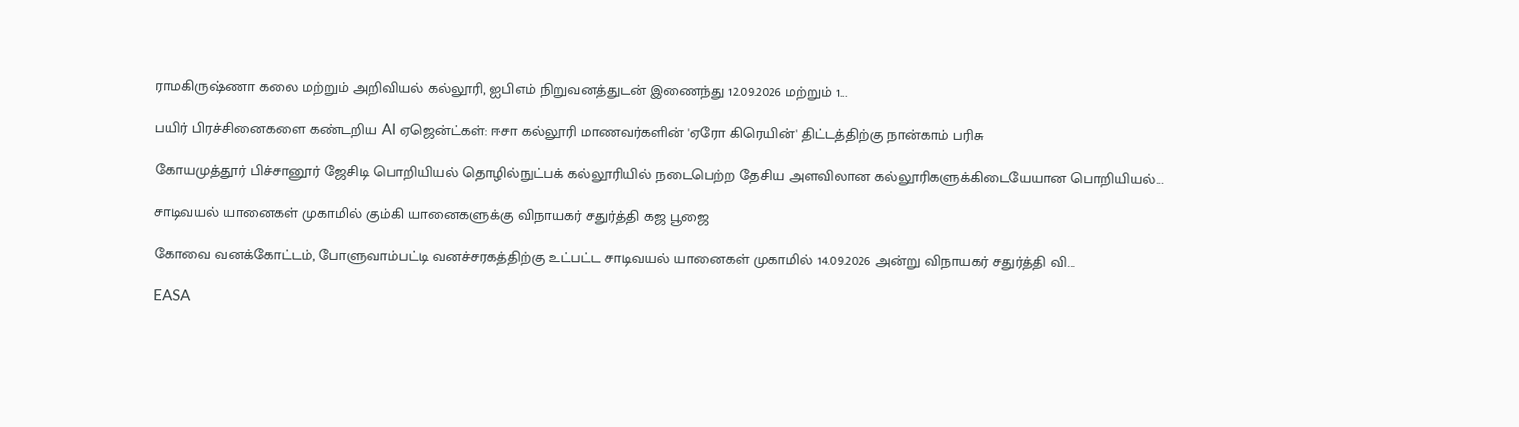ராமகிருஷ்ணா கலை மற்றும் அறிவியல் கல்லூரி, ஐபிஎம் நிறுவனத்துடன் இணைந்து 12.09.2026 மற்றும் 1...

பயிர் பிரச்சினைகளை கண்டறிய AI ஏஜென்ட்கள்: ஈசா கல்லூரி மாணவர்களின் 'ஏரோ கிரெயின்' திட்டத்திற்கு நான்காம் பரிசு

கோயமுத்தூர் பிச்சானூர் ஜேசிடி பொறியியல் தொழில்நுட்பக் கல்லூரியில் நடைபெற்ற தேசிய அளவிலான கல்லூரிகளுக்கிடையேயான பொறியியல்...

சாடிவயல் யானைகள் முகாமில் கும்கி யானைகளுக்கு விநாயகர் சதுர்த்தி கஜ பூஜை

கோவை வனக்கோட்டம், போளுவாம்பட்டி வனச்சரகத்திற்கு உட்பட்ட சாடிவயல் யானைகள் முகாமில் 14.09.2026 அன்று விநாயகர் சதுர்த்தி வி...

EASA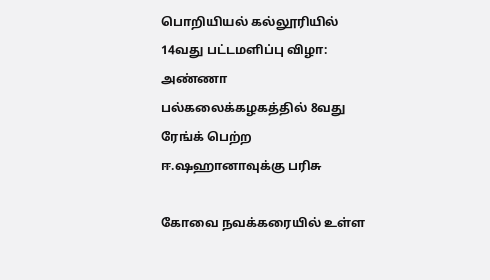பொறியியல் கல்லூரியில் 14வது பட்டமளிப்பு விழா: அண்ணா பல்கலைக்கழகத்தில் 8வது ரேங்க் பெற்ற ஈ.ஷஹானாவுக்கு பரிசு

கோவை நவக்கரையில் உள்ள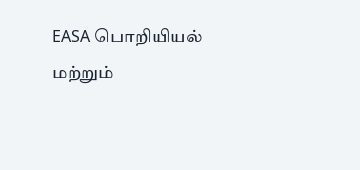EASA பொறியியல் மற்றும்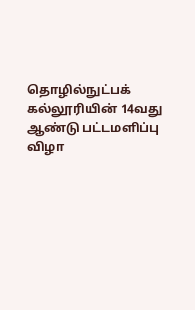தொழில்நுட்பக் கல்லூரியின் 14வது ஆண்டு பட்டமளிப்பு விழா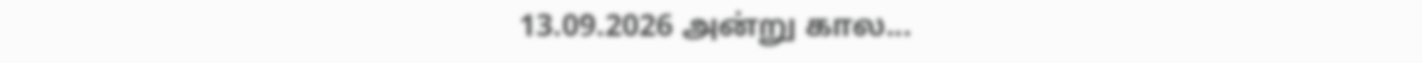13.09.2026 அன்று கால...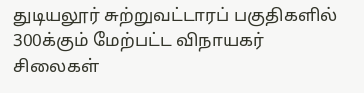துடியலூர் சுற்றுவட்டாரப் பகுதிகளில் 300க்கும் மேற்பட்ட விநாயகர் சிலைகள்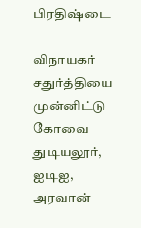பிரதிஷ்டை

விநாயகர் சதுர்த்தியை முன்னிட்டு கோவை துடியலூர், ஐடிஐ, அரவான்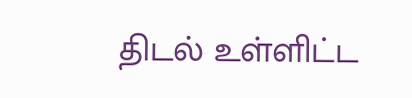திடல் உள்ளிட்ட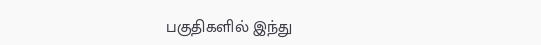பகுதிகளில் இந்து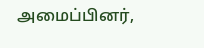அமைப்பினர்,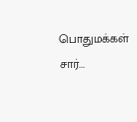பொதுமக்கள் சார்...